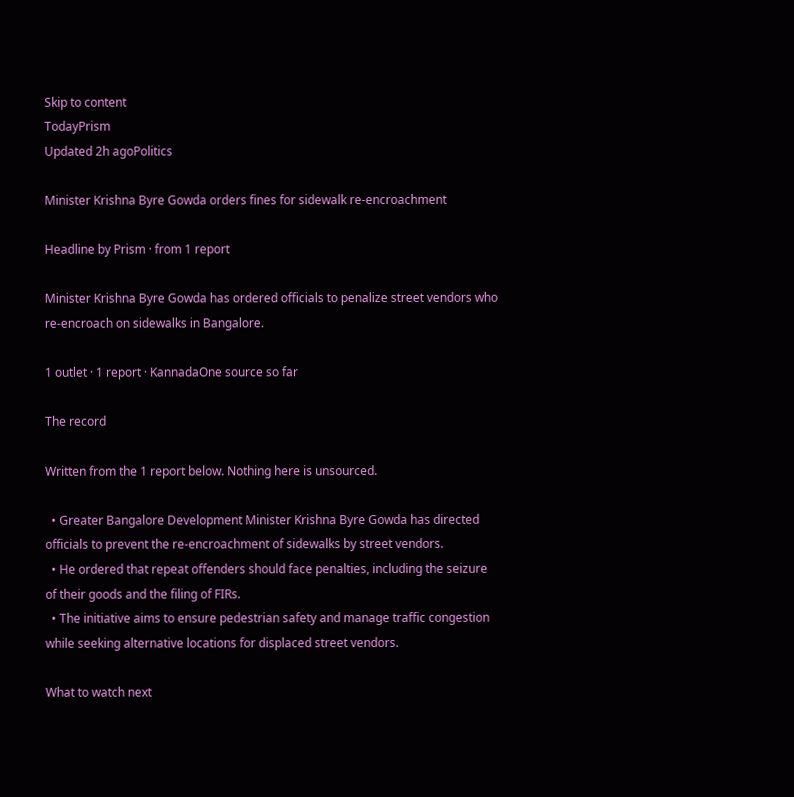Skip to content
TodayPrism
Updated 2h agoPolitics

Minister Krishna Byre Gowda orders fines for sidewalk re-encroachment

Headline by Prism · from 1 report

Minister Krishna Byre Gowda has ordered officials to penalize street vendors who re-encroach on sidewalks in Bangalore.

1 outlet · 1 report · KannadaOne source so far

The record

Written from the 1 report below. Nothing here is unsourced.

  • Greater Bangalore Development Minister Krishna Byre Gowda has directed officials to prevent the re-encroachment of sidewalks by street vendors.
  • He ordered that repeat offenders should face penalties, including the seizure of their goods and the filing of FIRs.
  • The initiative aims to ensure pedestrian safety and manage traffic congestion while seeking alternative locations for displaced street vendors.

What to watch next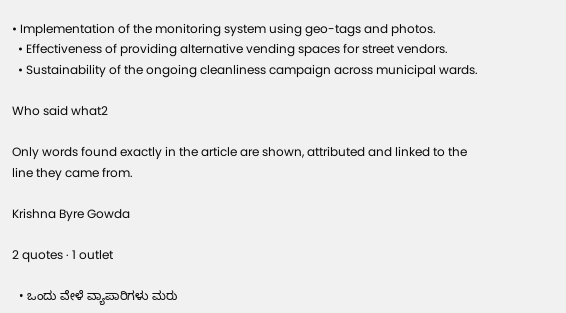• Implementation of the monitoring system using geo-tags and photos.
  • Effectiveness of providing alternative vending spaces for street vendors.
  • Sustainability of the ongoing cleanliness campaign across municipal wards.

Who said what2

Only words found exactly in the article are shown, attributed and linked to the line they came from.

Krishna Byre Gowda

2 quotes · 1 outlet

  • ಒಂದು ವೇಳೆ ವ್ಯಾಪಾರಿಗಳು ಮರು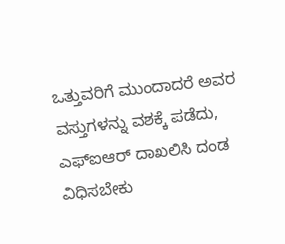ಒತ್ತುವರಿಗೆ ಮುಂದಾದರೆ ಅವರ ವಸ್ತುಗಳನ್ನು ವಶಕ್ಕೆ ಪಡೆದು, ಎಫ್ಐಆರ್ ದಾಖಲಿಸಿ ದಂಡ ವಿಧಿಸಬೇಕು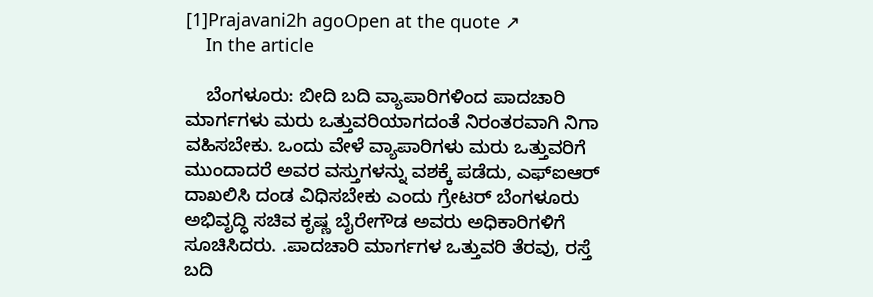[1]Prajavani2h agoOpen at the quote ↗
    In the article

    ಬೆಂಗಳೂರು: ಬೀದಿ ಬದಿ ವ್ಯಾಪಾರಿಗಳಿಂದ ಪಾದಚಾರಿ ಮಾರ್ಗಗಳು ಮರು ಒತ್ತುವರಿಯಾಗದಂತೆ ನಿರಂತರವಾಗಿ ನಿಗಾ ವಹಿಸಬೇಕು. ಒಂದು ವೇಳೆ ವ್ಯಾಪಾರಿಗಳು ಮರು ಒತ್ತುವರಿಗೆ ಮುಂದಾದರೆ ಅವರ ವಸ್ತುಗಳನ್ನು ವಶಕ್ಕೆ ಪಡೆದು, ಎಫ್ಐಆರ್ ದಾಖಲಿಸಿ ದಂಡ ವಿಧಿಸಬೇಕು ಎಂದು ಗ್ರೇಟರ್ ಬೆಂಗಳೂರು ಅಭಿವೃದ್ಧಿ ಸಚಿವ ಕೃಷ್ಣ ಬೈರೇಗೌಡ ಅವರು ಅಧಿಕಾರಿಗಳಿಗೆ ಸೂಚಿಸಿದರು. .ಪಾದಚಾರಿ ಮಾರ್ಗಗಳ ಒತ್ತುವರಿ ತೆರವು, ರಸ್ತೆ ಬದಿ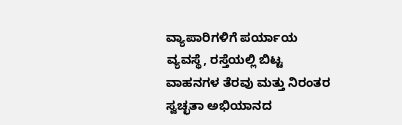ವ್ಯಾಪಾರಿಗಳಿಗೆ ಪರ್ಯಾಯ ವ್ಯವಸ್ಥೆ, ರಸ್ತೆಯಲ್ಲಿ ಬಿಟ್ಟ ವಾಹನಗಳ ತೆರವು ಮತ್ತು ನಿರಂತರ ಸ್ವಚ್ಛತಾ ಅಭಿಯಾನದ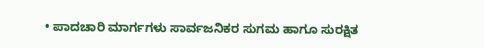• ಪಾದಚಾರಿ ಮಾರ್ಗಗಳು ಸಾರ್ವಜನಿಕರ ಸುಗಮ ಹಾಗೂ ಸುರಕ್ಷಿತ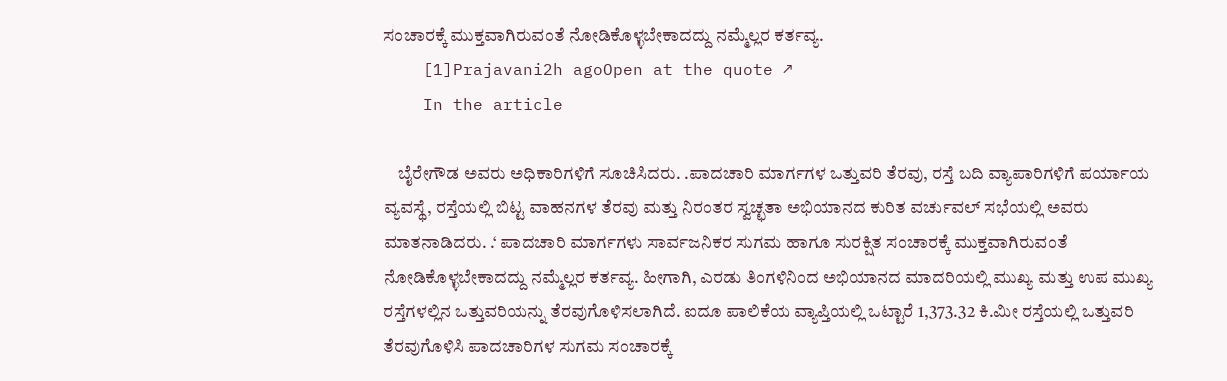ಸಂಚಾರಕ್ಕೆ ಮುಕ್ತವಾಗಿರುವಂತೆ ನೋಡಿಕೊಳ್ಳಬೇಕಾದದ್ದು ನಮ್ಮೆಲ್ಲರ ಕರ್ತವ್ಯ.
    [1]Prajavani2h agoOpen at the quote ↗
    In the article

    ಬೈರೇಗೌಡ ಅವರು ಅಧಿಕಾರಿಗಳಿಗೆ ಸೂಚಿಸಿದರು. .ಪಾದಚಾರಿ ಮಾರ್ಗಗಳ ಒತ್ತುವರಿ ತೆರವು, ರಸ್ತೆ ಬದಿ ವ್ಯಾಪಾರಿಗಳಿಗೆ ಪರ್ಯಾಯ ವ್ಯವಸ್ಥೆ, ರಸ್ತೆಯಲ್ಲಿ ಬಿಟ್ಟ ವಾಹನಗಳ ತೆರವು ಮತ್ತು ನಿರಂತರ ಸ್ವಚ್ಛತಾ ಅಭಿಯಾನದ ಕುರಿತ ವರ್ಚುವಲ್ ಸಭೆಯಲ್ಲಿ ಅವರು ಮಾತನಾಡಿದರು. .‘ ಪಾದಚಾರಿ ಮಾರ್ಗಗಳು ಸಾರ್ವಜನಿಕರ ಸುಗಮ ಹಾಗೂ ಸುರಕ್ಷಿತ ಸಂಚಾರಕ್ಕೆ ಮುಕ್ತವಾಗಿರುವಂತೆ ನೋಡಿಕೊಳ್ಳಬೇಕಾದದ್ದು ನಮ್ಮೆಲ್ಲರ ಕರ್ತವ್ಯ. ಹೀಗಾಗಿ, ಎರಡು ತಿಂಗಳಿನಿಂದ ಅಭಿಯಾನದ ಮಾದರಿಯಲ್ಲಿ ಮುಖ್ಯ ಮತ್ತು ಉಪ ಮುಖ್ಯ ರಸ್ತೆಗಳಲ್ಲಿನ ಒತ್ತುವರಿಯನ್ನು ತೆರವುಗೊಳಿಸಲಾಗಿದೆ. ಐದೂ ಪಾಲಿಕೆಯ ವ್ಯಾಪ್ತಿಯಲ್ಲಿ ಒಟ್ಟಾರೆ 1,373.32 ಕಿ.ಮೀ ರಸ್ತೆಯಲ್ಲಿ ಒತ್ತುವರಿ ತೆರವುಗೊಳಿಸಿ ಪಾದಚಾರಿಗಳ ಸುಗಮ ಸಂಚಾರಕ್ಕೆ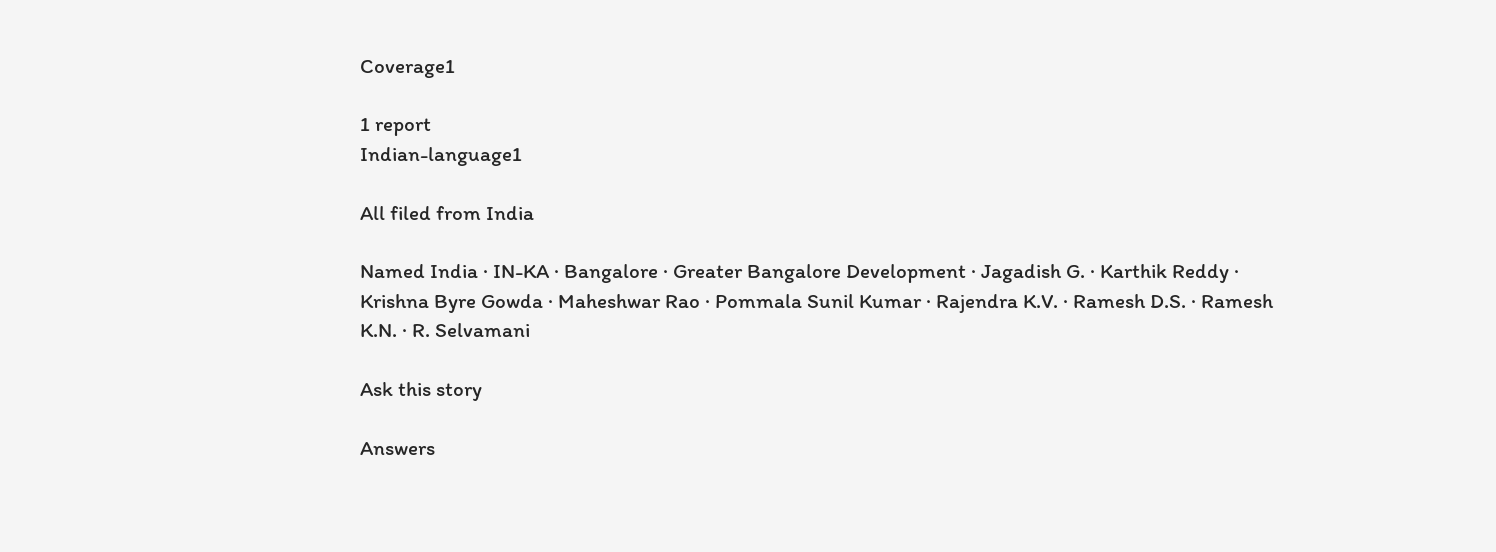Coverage1

1 report
Indian-language1

All filed from India

Named India · IN-KA · Bangalore · Greater Bangalore Development · Jagadish G. · Karthik Reddy · Krishna Byre Gowda · Maheshwar Rao · Pommala Sunil Kumar · Rajendra K.V. · Ramesh D.S. · Ramesh K.N. · R. Selvamani

Ask this story

Answers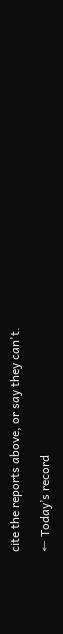cite the reports above, or say they can't.

← Today’s record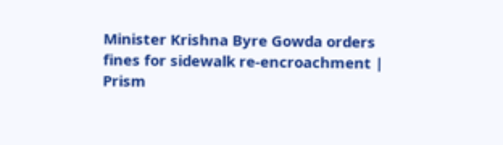Minister Krishna Byre Gowda orders fines for sidewalk re-encroachment | Prism